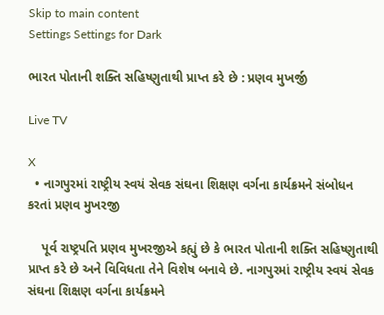Skip to main content
Settings Settings for Dark

ભારત પોતાની શક્તિ સહિષ્ણુતાથી પ્રાપ્ત કરે છે : પ્રણવ મુખર્જી

Live TV

X
  • નાગપુરમાં રાષ્ટ્રીય સ્વયં સેવક સંઘના શિક્ષણ વર્ગના કાર્યક્રમને સંબોધન કરતાં પ્રણવ મુખરજી

    પૂર્વ રાષ્ટ્રપતિ પ્રણવ મુખરજીએ કહ્યું છે કે ભારત પોતાની શક્તિ સહિષ્ણુતાથી પ્રાપ્ત કરે છે અને વિવિધતા તેને વિશેષ બનાવે છે. નાગપુરમાં રાષ્ટ્રીય સ્વયં સેવક સંઘના શિક્ષણ વર્ગના કાર્યક્રમને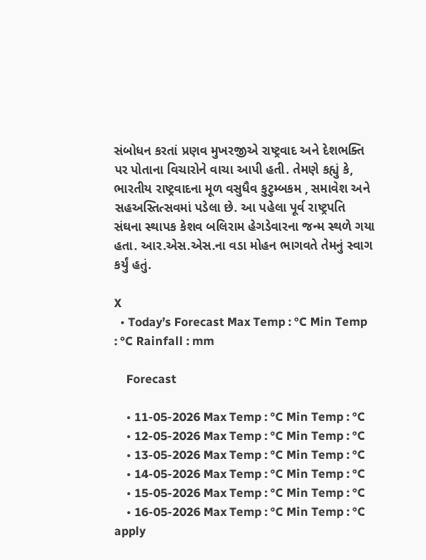સંબોધન કરતાં પ્રણવ મુખરજીએ રાષ્ટ્રવાદ અને દેશભક્તિ પર પોતાના વિચારોને વાચા આપી હતી. તેમણે કહ્યું કે, ભારતીય રાષ્ટ્રવાદના મૂળ વસુધૈવ કુટુમ્બકમ , સમાવેશ અને સહઅસ્તિત્સવમાં પડેલા છે. આ પહેલા પૂર્વ રાષ્ટ્રપતિ સંઘના સ્થાપક કેશવ બલિરામ હેગડેવારના જન્મ સ્થળે ગયા હતા. આર.એસ.એસ.ના વડા મોહન ભાગવતે તેમનું સ્વાગ કર્યું હતું.

X
  • Today’s Forecast Max Temp : °C Min Temp : °C Rainfall : mm

    Forecast

    • 11-05-2026 Max Temp : °C Min Temp : °C
    • 12-05-2026 Max Temp : °C Min Temp : °C
    • 13-05-2026 Max Temp : °C Min Temp : °C
    • 14-05-2026 Max Temp : °C Min Temp : °C
    • 15-05-2026 Max Temp : °C Min Temp : °C
    • 16-05-2026 Max Temp : °C Min Temp : °C
apply